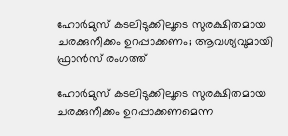ഹോർമുസ് കടലിടുക്കിലൂടെ സുരക്ഷിതമായ ചരക്കുനീക്കം ഉറപ്പാക്കണം; ആവശ്യവുമായി ഫ്രാൻസ് രംഗത്ത്

ഹോർമുസ് കടലിടുക്കിലൂടെ സുരക്ഷിതമായ ചരക്കുനീക്കം ഉറപ്പാക്കണമെന്ന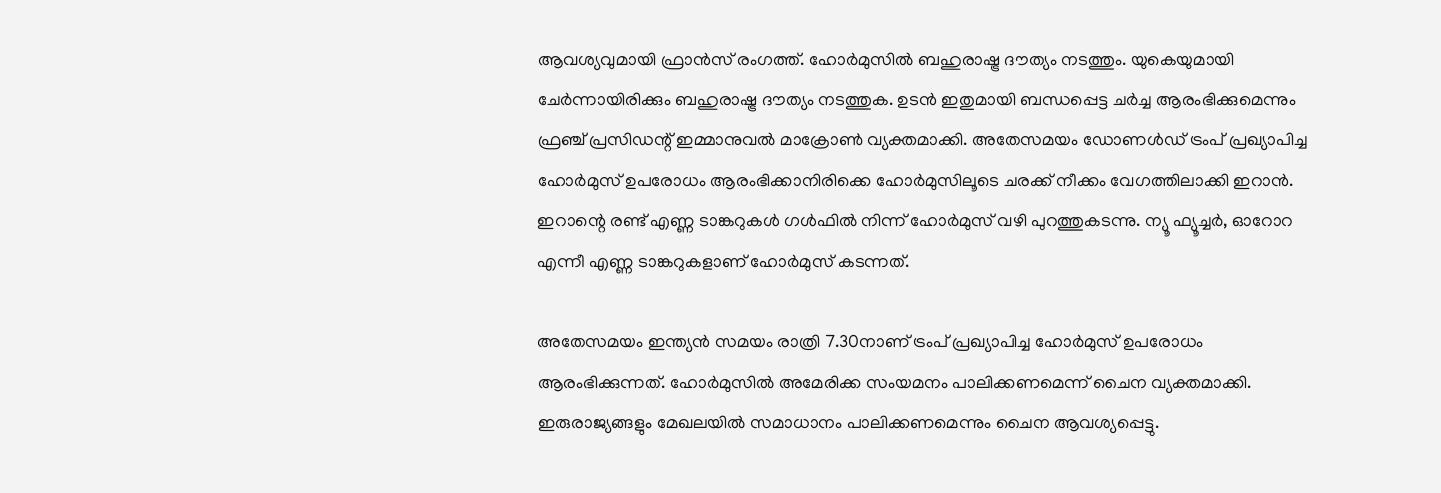ആവശ്യവുമായി ഫ്രാൻസ് രംഗത്ത്. ഹോർമുസിൽ ബഹുരാഷ്ട്ര ദൗത്യം നടത്തും. യുകെയുമായി ചേർന്നായിരിക്കും ബഹുരാഷ്ട്ര ദൗത്യം നടത്തുക. ഉടൻ ഇതുമായി ബന്ധപ്പെട്ട ചർച്ച ആരംഭിക്കുമെന്നും ഫ്രഞ്ച് പ്രസിഡന്റ് ഇമ്മാനുവൽ മാക്രോൺ വ്യക്തമാക്കി. അതേസമയം ഡോണൾഡ്‌ ട്രംപ് പ്രഖ്യാപിച്ച ഹോർമുസ് ഉപരോധം ആരംഭിക്കാനിരിക്കെ ഹോർമുസിലൂടെ ചരക്ക് നീക്കം വേഗത്തിലാക്കി ഇറാൻ. ഇറാന്റെ രണ്ട് എണ്ണ ടാങ്കറുകൾ ഗൾഫിൽ നിന്ന് ഹോർമുസ് വഴി പുറത്തുകടന്നു. ന്യൂ ഫ്യൂച്ചർ, ഓറോറ എന്നീ എണ്ണ ടാങ്കറുകളാണ് ഹോർമുസ് കടന്നത്.

അതേസമയം ഇന്ത്യൻ സമയം രാത്രി 7.30നാണ് ട്രംപ് പ്രഖ്യാപിച്ച ഹോർമുസ് ഉപരോധം ആരംഭിക്കുന്നത്. ഹോർമുസിൽ അമേരിക്ക സംയമനം പാലിക്കണമെന്ന് ചൈന വ്യക്തമാക്കി. ഇരുരാജ്യങ്ങളും മേഖലയിൽ സമാധാനം പാലിക്കണമെന്നും ചൈന ആവശ്യപ്പെട്ടു.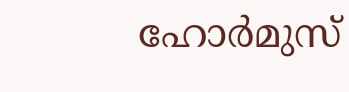ഹോർമുസ്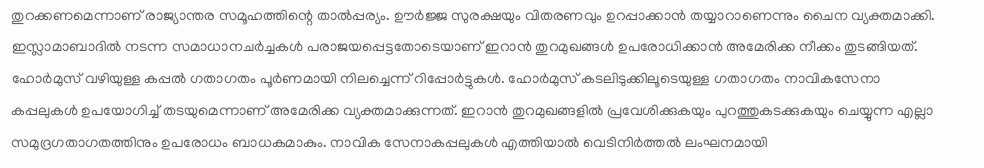തുറക്കണമെന്നാണ് രാജ്യാന്തര സമൂഹത്തിന്റെ താൽപ്പര്യം. ഊർജ്ജ സുരക്ഷയും വിതരണവും ഉറപ്പാക്കാൻ തയ്യാറാണെന്നും ചൈന വ്യക്തമാക്കി. ഇസ്ലാമാബാദിൽ നടന്ന സമാധാനചർച്ചകൾ പരാജയപ്പെട്ടതോടെയാണ് ഇറാൻ തുറമുഖങ്ങൾ ഉപരോധിക്കാൻ അമേരിക്ക നീക്കം തുടങ്ങിയത്. ഹോർമുസ് വഴിയുള്ള കപ്പൽ ഗതാഗതം പൂർണമായി നിലച്ചെന്ന് റിപ്പോർട്ടുകൾ. ഹോർമുസ് കടലിടുക്കിലൂടെയുള്ള ഗതാഗതം നാവികസേനാ കപ്പലുകൾ ഉപയോഗിച്ച് തടയുമെന്നാണ് അമേരിക്ക വ്യക്തമാക്കുന്നത്. ഇറാൻ തുറമുഖങ്ങളിൽ പ്രവേശിക്കുകയും പുറത്തുകടക്കുകയും ചെയ്യുന്ന എല്ലാ സമുദ്രഗതാഗതത്തിനും ഉപരോധം ബാധകമാകും. നാവിക സേനാകപ്പലുകൾ എത്തിയാൽ വെടിനിർത്തൽ ലംഘനമായി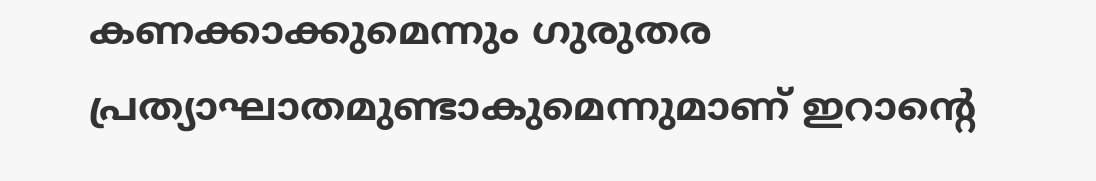കണക്കാക്കുമെന്നും ഗുരുതര പ്രത്യാഘാതമുണ്ടാകുമെന്നുമാണ് ഇറാന്റെ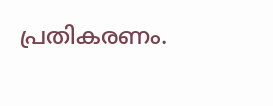പ്രതികരണം.